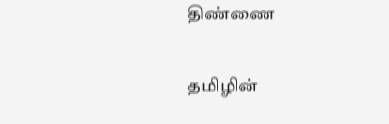திண்ணை

தமிழின்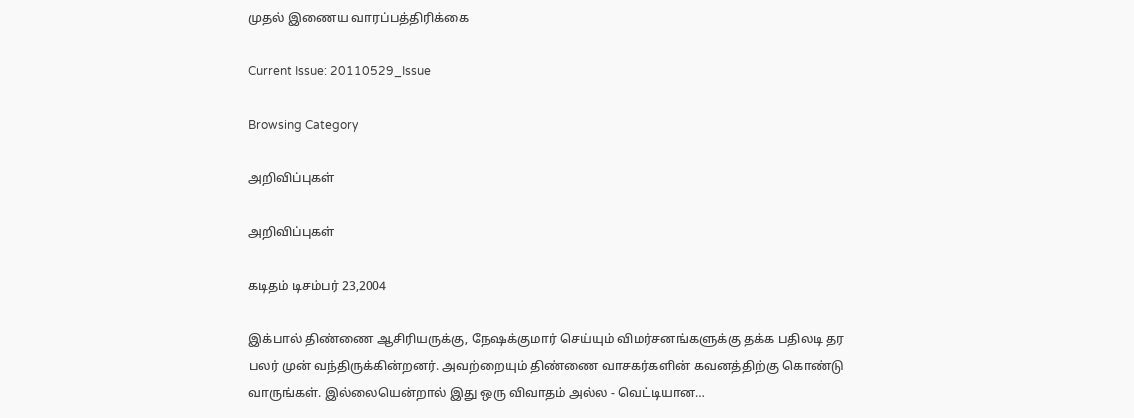முதல் இணைய வாரப்பத்திரிக்கை

Current Issue: 20110529_Issue

Browsing Category

அறிவிப்புகள்

அறிவிப்புகள்

கடிதம் டிசம்பர் 23,2004

இக்பால் திண்ணை ஆசிரியருக்கு, நேஷக்குமார் செய்யும் விமர்சனங்களுக்கு தக்க பதிலடி தர பலர் முன் வந்திருக்கின்றனர். அவற்றையும் திண்ணை வாசகர்களின் கவனத்திற்கு கொண்டு வாருங்கள். இல்லையென்றால் இது ஒரு விவாதம் அல்ல - வெட்டியான…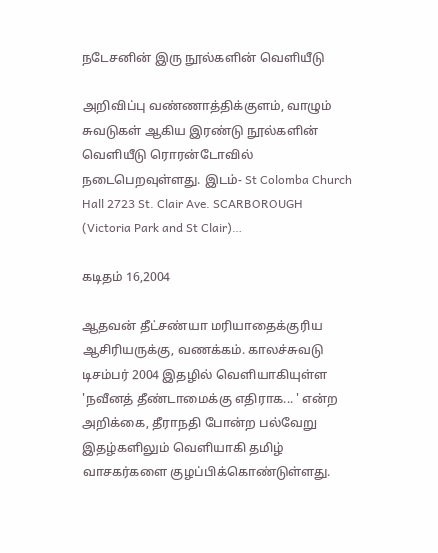நடேசனின் இரு நூல்களின் வெளியீடு

அறிவிப்பு வண்ணாத்திக்குளம், வாழும் சுவடுகள் ஆகிய இரண்டு நூல்களின் வெளியீடு ரொரன்டோவில் நடைபெறவுள்ளது. இடம்- St Colomba Church Hall 2723 St. Clair Ave. SCARBOROUGH (Victoria Park and St Clair)…

கடிதம் 16,2004

ஆதவன் தீட்சண்யா மரியாதைக்குரிய ஆசிரியருக்கு, வணக்கம். காலச்சுவடு டிசம்பர் 2004 இதழில் வெளியாகியுள்ள 'நவீனத் தீண்டாமைக்கு எதிராக... ' என்ற அறிக்கை, தீராநதி போன்ற பல்வேறு இதழ்களிலும் வெளியாகி தமிழ் வாசகர்களை குழப்பிக்கொண்டுள்ளது.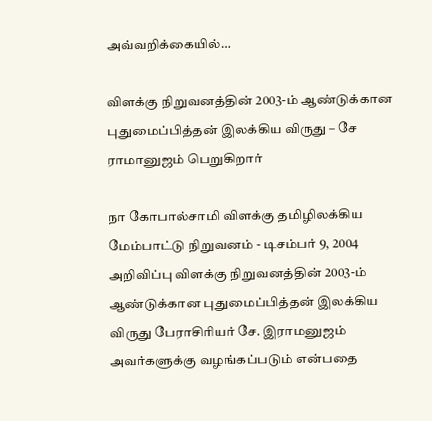அவ்வறிக்கையில்…

விளக்கு நிறுவனத்தின் 2003-ம் ஆண்டுக்கான புதுமைப்பித்தன் இலக்கிய விருது – சே ராமானுஜம் பெறுகிறார்

நா கோபால்சாமி விளக்கு தமிழிலக்கிய மேம்பாட்டு நிறுவனம் - டிசம்பர் 9, 2004 அறிவிப்பு விளக்கு நிறுவனத்தின் 2003-ம் ஆண்டுக்கான புதுமைப்பித்தன் இலக்கிய விருது பேராசிரியர் சே. இராமனுஜம் அவர்களுக்கு வழங்கப்படும் என்பதை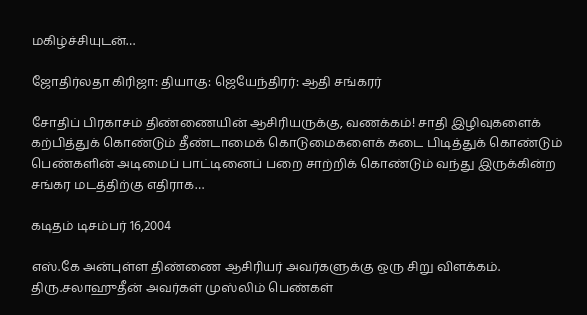மகிழ்ச்சியுடன்…

ஜோதிர்லதா கிரிஜா: தியாகு: ஜெயேந்திரர்: ஆதி சங்கரர்

சோதிப் பிரகாசம் திண்ணையின் ஆசிரியருக்கு, வணக்கம்! சாதி இழிவுகளைக் கற்பித்துக் கொண்டும் தீண்டாமைக் கொடுமைகளைக் கடை பிடித்துக் கொண்டும் பெண்களின் அடிமைப் பாட்டினைப் பறை சாற்றிக் கொண்டும் வந்து இருக்கின்ற சங்கர மடத்திற்கு எதிராக…

கடிதம் டிசம்பர் 16,2004

எஸ்.கே அன்புள்ள திண்ணை ஆசிரியர் அவர்களுக்கு ஒரு சிறு விளக்கம். திரு.சலாஹுதீன் அவர்கள் முஸ்லிம் பெண்கள்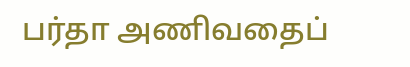பர்தா அணிவதைப்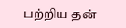பற்றிய தன்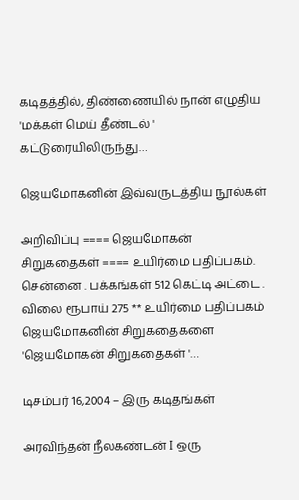கடிதத்தில், திண்ணையில் நான் எழுதிய 'மக்கள் மெய் தீண்டல் ' கட்டுரையிலிருந்து…

ஜெயமோகனின் இவ்வருடத்திய நூல்கள்

அறிவிப்பு ==== ஜெயமோகன் சிறுகதைகள் ==== உயிர்மை பதிப்பகம். சென்னை . பக்கங்கள் 512 கெட்டி அட்டை . விலை ரூபாய் 275 ** உயிர்மை பதிப்பகம் ஜெயமோகனின் சிறுகதைகளை 'ஜெயமோகன் சிறுகதைகள் '…

டிசம்பர் 16,2004 – இரு கடிதங்கள்

அரவிந்தன் நீலகண்டன் I ஒரு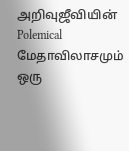அறிவுஜீவியின் Polemical மேதாவிலாசமும் ஒரு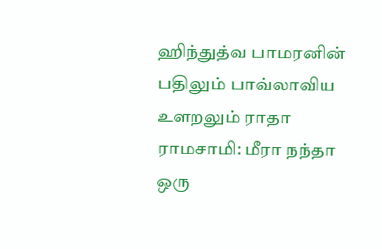ஹிந்துத்வ பாமரனின் பதிலும் பாவ்லாவிய உளறலும் ராதா ராமசாமி: மீரா நந்தா ஒரு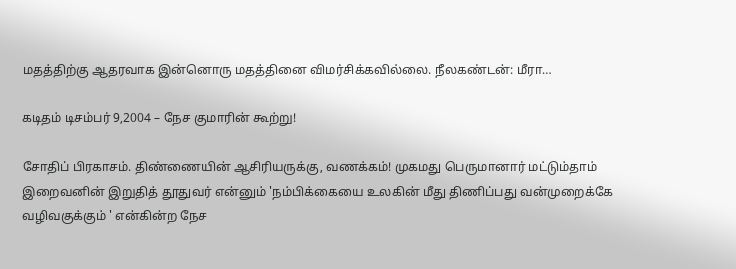மதத்திற்கு ஆதரவாக இன்னொரு மதத்தினை விமர்சிக்கவில்லை. நீலகண்டன்: மீரா…

கடிதம் டிசம்பர் 9,2004 – நேச குமாரின் கூற்று!

சோதிப் பிரகாசம். திண்ணையின் ஆசிரியருக்கு, வணக்கம்! முகமது பெருமானார் மட்டும்தாம் இறைவனின் இறுதித் தூதுவர் என்னும் 'நம்பிக்கையை உலகின் மீது திணிப்பது வன்முறைக்கே வழிவகுக்கும் ' என்கின்ற நேச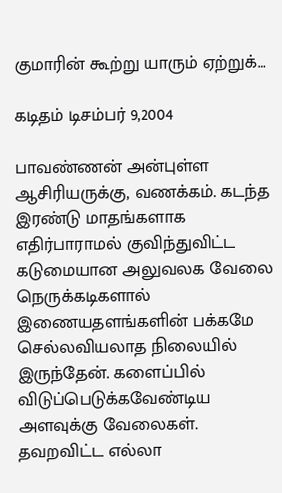குமாரின் கூற்று யாரும் ஏற்றுக்…

கடிதம் டிசம்பர் 9,2004

பாவண்ணன் அன்புள்ள ஆசிரியருக்கு, வணக்கம். கடந்த இரண்டு மாதங்களாக எதிர்பாராமல் குவிந்துவிட்ட கடுமையான அலுவலக வேலை நெருக்கடிகளால் இணையதளங்களின் பக்கமே செல்லவியலாத நிலையில் இருந்தேன். களைப்பில் விடுப்பெடுக்கவேண்டிய அளவுக்கு வேலைகள். தவறவிட்ட எல்லா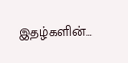இதழ்களின்…